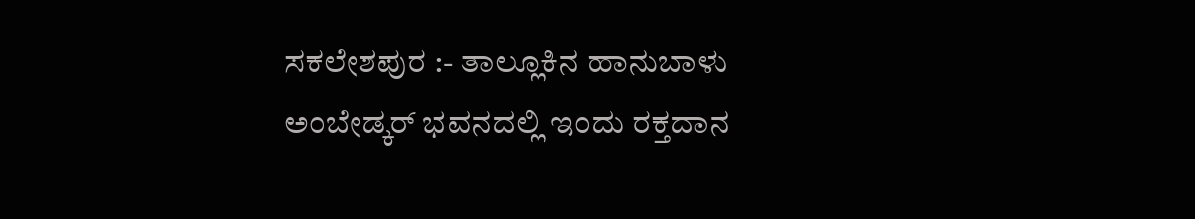ಸಕಲೇಶಪುರ :- ತಾಲ್ಲೂಕಿನ ಹಾನುಬಾಳು ಅಂಬೇಡ್ಕರ್ ಭವನದಲ್ಲಿ ಇಂದು ರಕ್ತದಾನ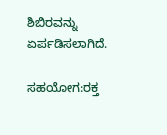ಶಿಬಿರವನ್ನು ಏರ್ಪಡಿಸಲಾಗಿದೆ.

ಸಹಯೋಗ:ರಕ್ತ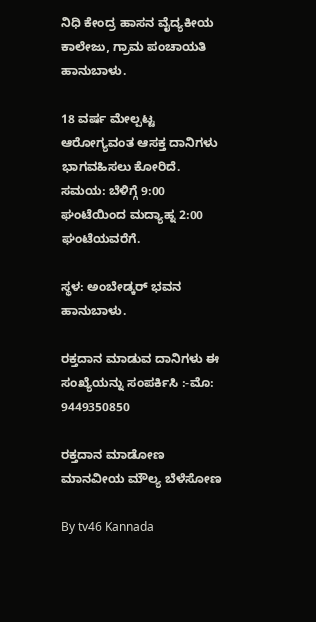ನಿಧಿ ಕೇಂದ್ರ ಹಾಸನ ವೈದ್ಯಕೀಯ ಕಾಲೇಜು, ಗ್ರಾಮ ಪಂಚಾಯತಿ ಹಾನುಬಾಳು.

18 ವರ್ಷ ಮೇಲ್ಪಟ್ಟ ಆರೋಗ್ಯವಂತ ಆಸಕ್ತ ದಾನಿಗಳು ಭಾಗವಹಿಸಲು ಕೋರಿದೆ. ಸಮಯ: ಬೆಳಿಗ್ಗೆ 9:00 ಘಂಟೆಯಿಂದ ಮದ್ಯಾಹ್ನ 2:00 ಘಂಟೆಯವರೆಗೆ.

ಸ್ಥಳ: ಅಂಬೇಡ್ಕರ್ ಭವನ ಹಾನುಬಾಳು.

ರಕ್ತದಾನ ಮಾಡುವ ದಾನಿಗಳು ಈ ಸಂಖ್ಯೆಯನ್ನು ಸಂಪರ್ಕಿಸಿ :-ಮೊ: 9449350850

ರಕ್ತದಾನ ಮಾಡೋಣ ಮಾನವೀಯ ಮೌಲ್ಯ ಬೆಳೆಸೋಣ

By tv46 Kannada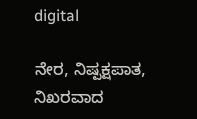digital

ನೇರ, ನಿಷ್ಪಕ್ಷಪಾತ, ನಿಖರವಾದ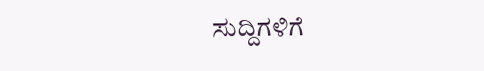ಸುದ್ದಿಗಳಿಗೆ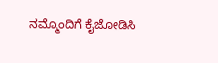ನಮ್ಮೊಂದಿಗೆ ಕೈಜೋಡಿಸಿ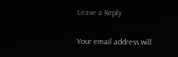Leave a Reply

Your email address will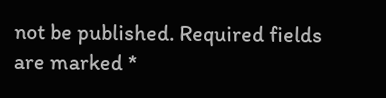not be published. Required fields are marked *